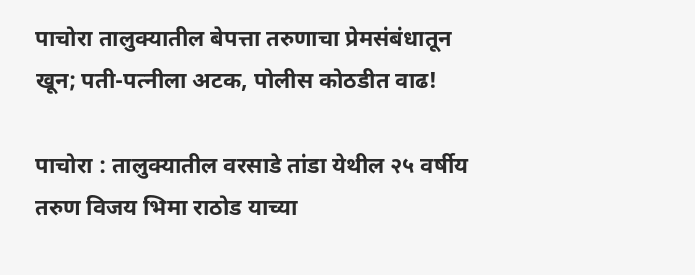पाचोरा तालुक्यातील बेपत्ता तरुणाचा प्रेमसंबंधातून खून; पती-पत्नीला अटक, पोलीस कोठडीत वाढ!

पाचोरा : तालुक्यातील वरसाडे तांडा येथील २५ वर्षीय तरुण विजय भिमा राठोड याच्या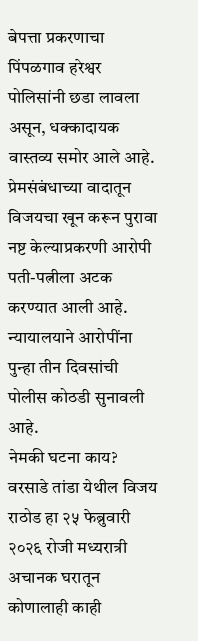बेपत्ता प्रकरणाचा पिंपळगाव हरेश्वर पोलिसांनी छडा लावला असून, धक्कादायक वास्तव्य समोर आले आहे. प्रेमसंबंधाच्या वादातून विजयचा खून करून पुरावा नष्ट केल्याप्रकरणी आरोपी पती-पत्नीला अटक करण्यात आली आहे. न्यायालयाने आरोपींना पुन्हा तीन दिवसांची पोलीस कोठडी सुनावली आहे.
नेमकी घटना काय?
वरसाडे तांडा येथील विजय राठोड हा २५ फेब्रुवारी २०२६ रोजी मध्यरात्री अचानक घरातून कोणालाही काही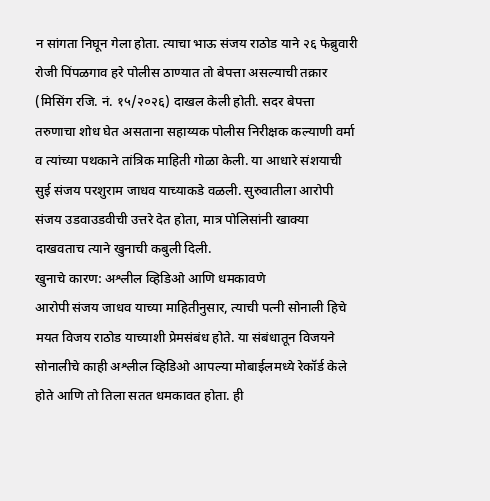न सांगता निघून गेला होता. त्याचा भाऊ संजय राठोड याने २६ फेब्रुवारी रोजी पिंपळगाव हरे पोलीस ठाण्यात तो बेपत्ता असल्याची तक्रार (मिसिंग रजि. नं. १५/२०२६) दाखल केली होती. सदर बेपत्ता तरुणाचा शोध घेत असताना सहाय्यक पोलीस निरीक्षक कल्याणी वर्मा व त्यांच्या पथकाने तांत्रिक माहिती गोळा केली. या आधारे संशयाची सुई संजय परशुराम जाधव याच्याकडे वळली. सुरुवातीला आरोपी संजय उडवाउडवीची उत्तरे देत होता, मात्र पोलिसांनी खाक्या दाखवताच त्याने खुनाची कबुली दिली.
खुनाचे कारण: अश्लील व्हिडिओ आणि धमकावणे
आरोपी संजय जाधव याच्या माहितीनुसार, त्याची पत्नी सोनाली हिचे मयत विजय राठोड याच्याशी प्रेमसंबंध होते. या संबंधातून विजयने सोनालीचे काही अश्लील व्हिडिओ आपल्या मोबाईलमध्ये रेकॉर्ड केले होते आणि तो तिला सतत धमकावत होता. ही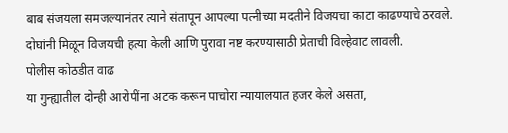बाब संजयला समजल्यानंतर त्याने संतापून आपल्या पत्नीच्या मदतीने विजयचा काटा काढण्याचे ठरवले. दोघांनी मिळून विजयची हत्या केली आणि पुरावा नष्ट करण्यासाठी प्रेताची विल्हेवाट लावली.
पोलीस कोठडीत वाढ
या गुन्ह्यातील दोन्ही आरोपींना अटक करून पाचोरा न्यायालयात हजर केले असता,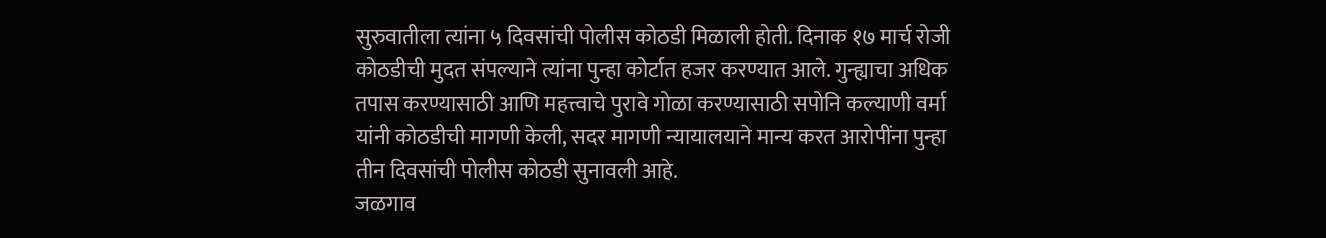सुरुवातीला त्यांना ५ दिवसांची पोलीस कोठडी मिळाली होती. दिनाक १७ मार्च रोजी कोठडीची मुदत संपल्याने त्यांना पुन्हा कोर्टात हजर करण्यात आले. गुन्ह्याचा अधिक तपास करण्यासाठी आणि महत्त्वाचे पुरावे गोळा करण्यासाठी सपोनि कल्याणी वर्मा यांनी कोठडीची मागणी केली, सदर मागणी न्यायालयाने मान्य करत आरोपींना पुन्हा तीन दिवसांची पोलीस कोठडी सुनावली आहे.
जळगाव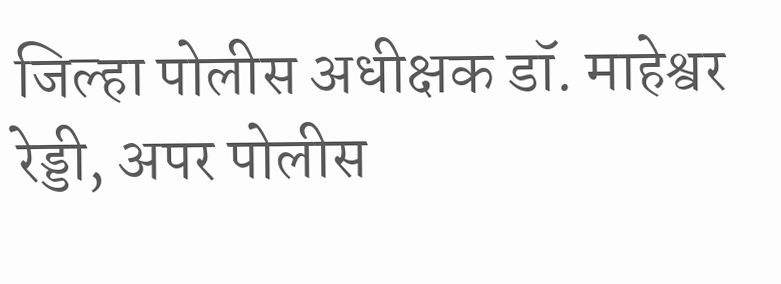जिल्हा पोलीस अधीक्षक डॉ. माहेश्वर रेड्डी, अपर पोलीस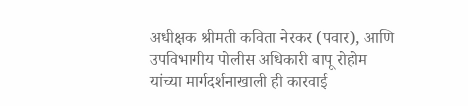अधीक्षक श्रीमती कविता नेरकर (पवार), आणि उपविभागीय पोलीस अधिकारी बापू रोहोम यांच्या मार्गदर्शनाखाली ही कारवाई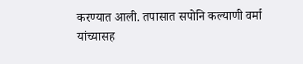करण्यात आली. तपासात सपोनि कल्याणी वर्मा यांच्यासह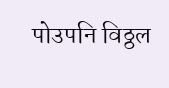पोउपनि विठ्ठल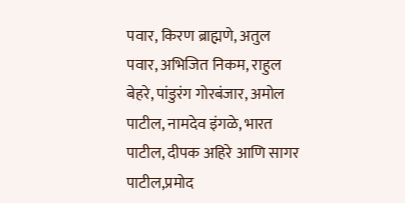पवार, किरण ब्राह्मणे, अतुल पवार, अभिजित निकम, राहुल बेहरे, पांडुरंग गोरबंजार, अमोल पाटील, नामदेव इंगळे, भारत पाटील, दीपक अहिरे आणि सागर पाटील,प्रमोद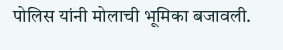पोलिस यांनी मोलाची भूमिका बजावली.